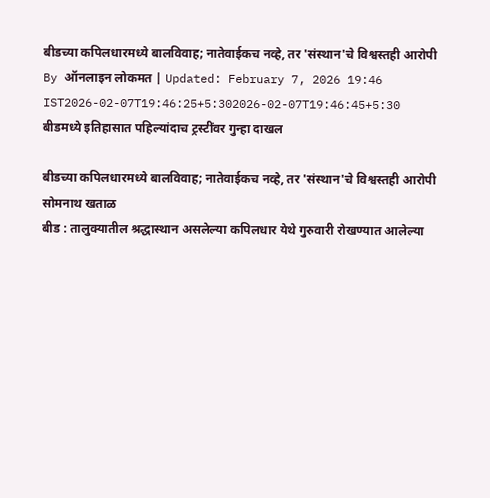बीडच्या कपिलधारमध्ये बालविवाह; नातेवाईकच नव्हे, तर 'संस्थान'चे विश्वस्तही आरोपी
By ऑनलाइन लोकमत | Updated: February 7, 2026 19:46 IST2026-02-07T19:46:25+5:302026-02-07T19:46:45+5:30
बीडमध्ये इतिहासात पहिल्यांदाच ट्रस्टींवर गुन्हा दाखल

बीडच्या कपिलधारमध्ये बालविवाह; नातेवाईकच नव्हे, तर 'संस्थान'चे विश्वस्तही आरोपी
सोमनाथ खताळ
बीड : तालुक्यातील श्रद्धास्थान असलेल्या कपिलधार येथे गुरुवारी रोखण्यात आलेल्या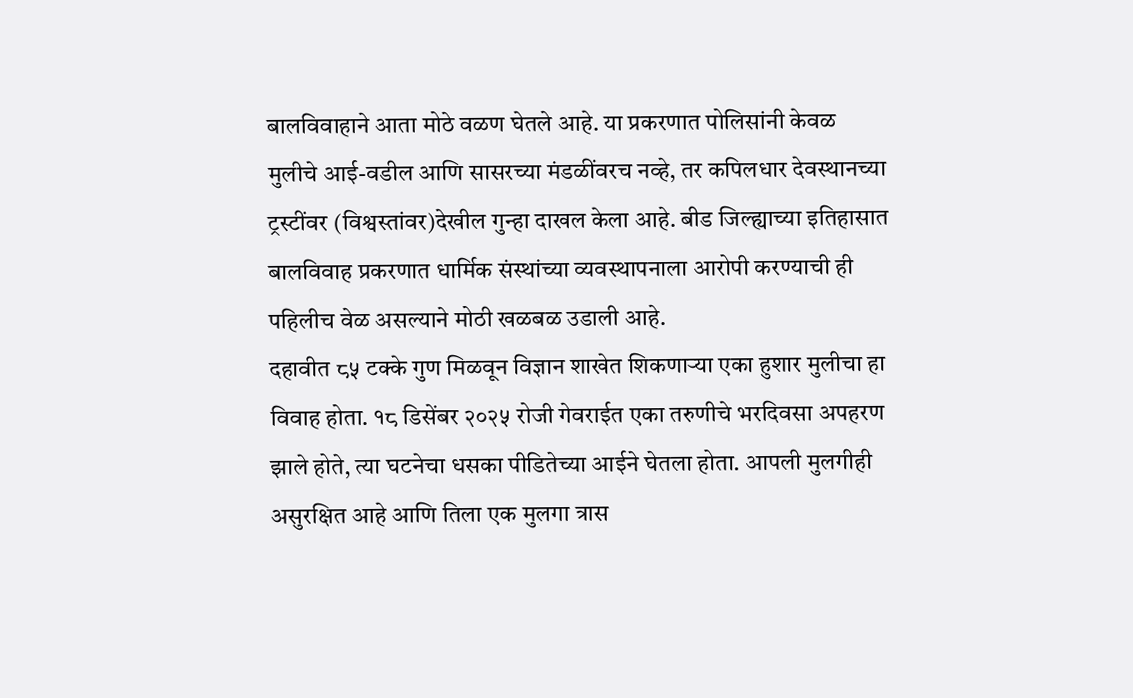बालविवाहाने आता मोठे वळण घेतले आहे. या प्रकरणात पोलिसांनी केवळ मुलीचे आई-वडील आणि सासरच्या मंडळींवरच नव्हे, तर कपिलधार देवस्थानच्या ट्रस्टींवर (विश्वस्तांवर)देखील गुन्हा दाखल केला आहे. बीड जिल्ह्याच्या इतिहासात बालविवाह प्रकरणात धार्मिक संस्थांच्या व्यवस्थापनाला आरोपी करण्याची ही पहिलीच वेळ असल्याने मोठी खळबळ उडाली आहे.
दहावीत ८५ टक्के गुण मिळवून विज्ञान शाखेत शिकणाऱ्या एका हुशार मुलीचा हा विवाह होता. १८ डिसेंबर २०२५ रोजी गेवराईत एका तरुणीचे भरदिवसा अपहरण झाले होते, त्या घटनेचा धसका पीडितेच्या आईने घेतला होता. आपली मुलगीही असुरक्षित आहे आणि तिला एक मुलगा त्रास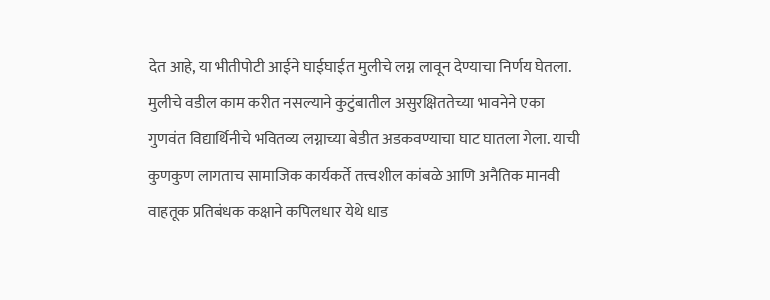देत आहे, या भीतीपोटी आईने घाईघाईत मुलीचे लग्न लावून देण्याचा निर्णय घेतला. मुलीचे वडील काम करीत नसल्याने कुटुंबातील असुरक्षिततेच्या भावनेने एका गुणवंत विद्यार्थिनीचे भवितव्य लग्नाच्या बेडीत अडकवण्याचा घाट घातला गेला. याची कुणकुण लागताच सामाजिक कार्यकर्ते तत्त्वशील कांबळे आणि अनैतिक मानवी वाहतूक प्रतिबंधक कक्षाने कपिलधार येथे धाड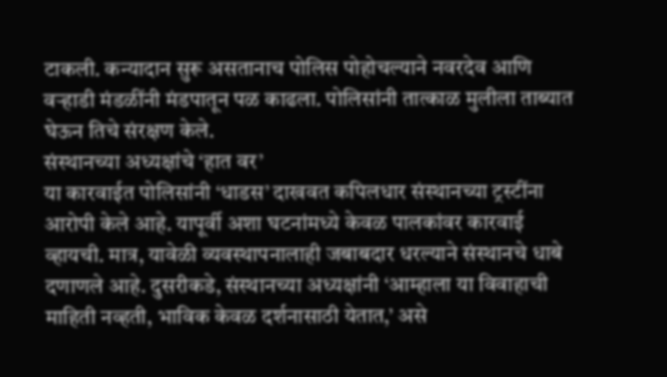टाकली. कन्यादान सुरू असतानाच पोलिस पोहोचल्याने नवरदेव आणि वऱ्हाडी मंडळींनी मंडपातून पळ काढला. पोलिसांनी तात्काळ मुलीला ताब्यात घेऊन तिचे संरक्षण केले.
संस्थानच्या अध्यक्षांचे ‘हात वर’
या कारवाईत पोलिसांनी ‘धाडस’ दाखवत कपिलधार संस्थानच्या ट्रस्टींना आरोपी केले आहे. यापूर्वी अशा घटनांमध्ये केवळ पालकांवर कारवाई व्हायची. मात्र, यावेळी व्यवस्थापनालाही जबाबदार धरल्याने संस्थानचे धाबे दणाणले आहे. दुसरीकडे, संस्थानच्या अध्यक्षांनी ‘आम्हाला या विवाहाची माहिती नव्हती, भाविक केवळ दर्शनासाठी येतात,’ असे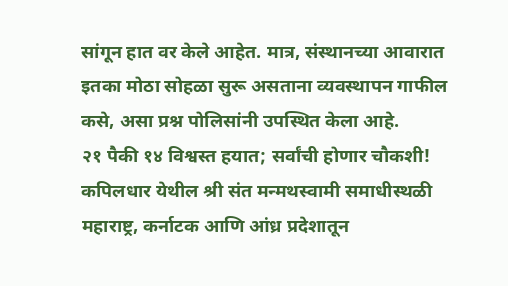सांगून हात वर केले आहेत. मात्र, संस्थानच्या आवारात इतका मोठा सोहळा सुरू असताना व्यवस्थापन गाफील कसे, असा प्रश्न पोलिसांनी उपस्थित केला आहे.
२१ पैकी १४ विश्वस्त हयात; सर्वांची होणार चौकशी!
कपिलधार येथील श्री संत मन्मथस्वामी समाधीस्थळी महाराष्ट्र, कर्नाटक आणि आंध्र प्रदेशातून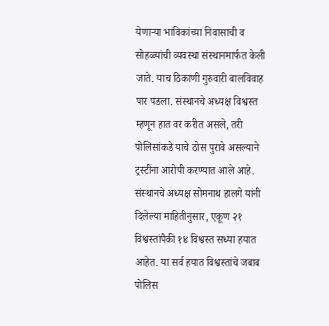येणाऱ्या भाविकांच्या निवासाची व सोहळ्यांची व्यवस्था संस्थानमार्फत केली जाते. याच ठिकाणी गुरुवारी बालविवाह पार पडला. संस्थानचे अध्यक्ष विश्वस्त म्हणून हात वर करीत असले, तरी पोलिसांकडे याचे ठोस पुरावे असल्याने ट्रस्टींना आरोपी करण्यात आले आहे. संस्थानचे अध्यक्ष सोमनाथ हालगे यांनी दिलेल्या माहितीनुसार, एकूण २१ विश्वस्तांपैकी १४ विश्वस्त सध्या हयात आहेत. या सर्व हयात विश्वस्तांचे जबाब पोलिस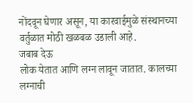नोंदवून घेणार असून, या कारवाईमुळे संस्थानच्या वर्तुळात मोठी खळबळ उडाली आहे.
जबाब देऊ
लोक येतात आणि लग्न लावून जातात. कालच्या लग्नाची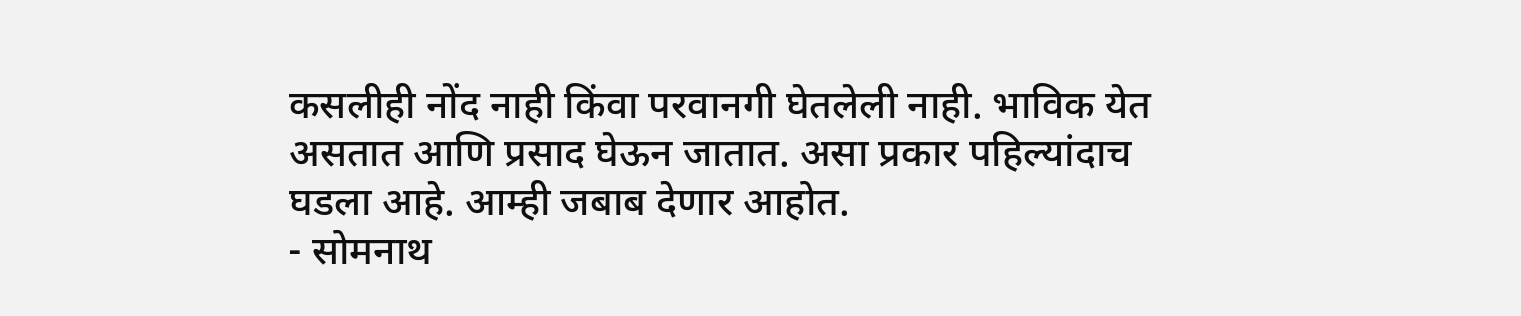कसलीही नोंद नाही किंवा परवानगी घेतलेली नाही. भाविक येत असतात आणि प्रसाद घेऊन जातात. असा प्रकार पहिल्यांदाच घडला आहे. आम्ही जबाब देणार आहोत.
- सोमनाथ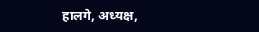हालगे, अध्यक्ष,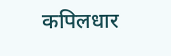कपिलधार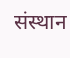संस्थान